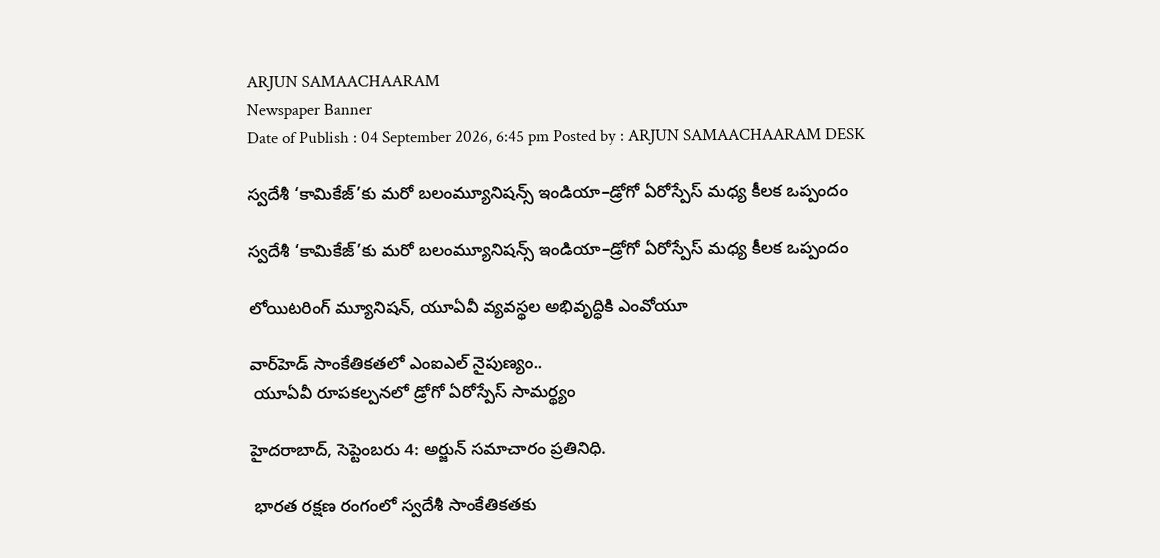ARJUN SAMAACHAARAM
Newspaper Banner
Date of Publish : 04 September 2026, 6:45 pm Posted by : ARJUN SAMAACHAARAM DESK

స్వదేశీ ‘కామికేజ్‌’కు మరో బలంమ్యూనిషన్స్‌ ఇండియా–డ్రోగో ఏరోస్పేస్‌ మధ్య కీలక ఒప్పందం

స్వదేశీ ‘కామికేజ్‌’కు మరో బలంమ్యూనిషన్స్‌ ఇండియా–డ్రోగో ఏరోస్పేస్‌ మధ్య కీలక ఒప్పందం

లోయిటరింగ్‌ మ్యూనిషన్‌, యూఏవీ వ్యవస్థల అభివృద్ధికి ఎంవోయూ

వార్‌హెడ్‌ సాంకేతికతలో ఎంఐఎల్‌ నైపుణ్యం..
 యూఏవీ రూపకల్పనలో డ్రోగో ఏరోస్పేస్‌ సామర్థ్యం

హైదరాబాద్‌, సెప్టెంబరు 4: అర్జున్ సమాచారం ప్రతినిధి.

 భారత రక్షణ రంగంలో స్వదేశీ సాంకేతికతకు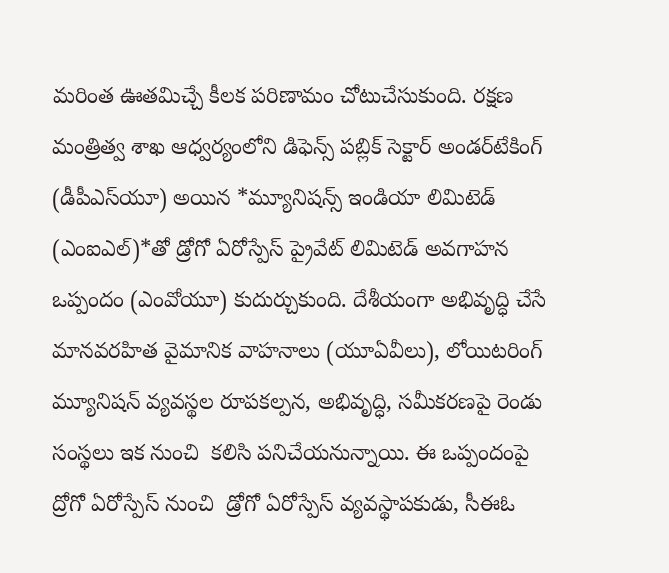మరింత ఊతమిచ్చే కీలక పరిణామం చోటుచేసుకుంది. రక్షణ మంత్రిత్వ శాఖ ఆధ్వర్యంలోని డిఫెన్స్‌ పబ్లిక్‌ సెక్టార్‌ అండర్‌టేకింగ్‌ (డీపీఎస్‌యూ) అయిన *మ్యూనిషన్స్‌ ఇండియా లిమిటెడ్‌ (ఎంఐఎల్‌)*తో డ్రోగో ఏరోస్పేస్‌ ప్రైవేట్‌ లిమిటెడ్‌ అవగాహన ఒప్పందం (ఎంవోయూ) కుదుర్చుకుంది. దేశీయంగా అభివృద్ధి చేసే మానవరహిత వైమానిక వాహనాలు (యూఏవీలు), లోయిటరింగ్‌ మ్యూనిషన్‌ వ్యవస్థల రూపకల్పన, అభివృద్ధి, సమీకరణపై రెండు సంస్థలు ఇక నుంచి  కలిసి పనిచేయనున్నాయి. ఈ ఒప్పందంపై ద్రోగో ఏరోస్పేస్ నుంచి  డ్రోగో ఏరోస్పేస్‌ వ్యవస్థాపకుడు, సీఈఓ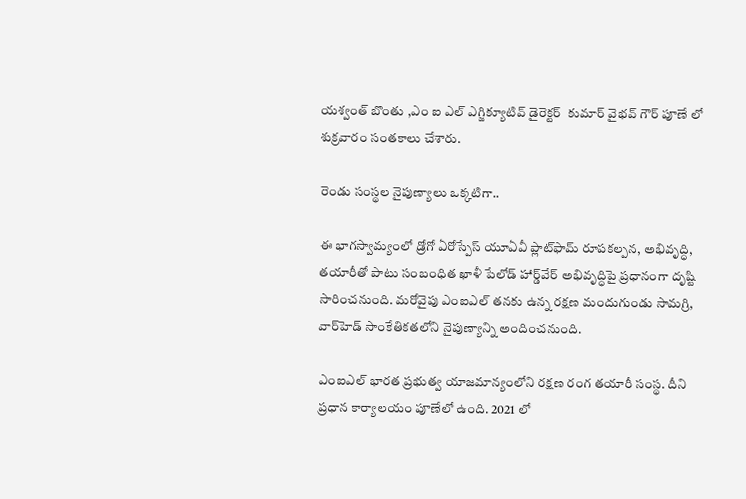యశ్వంత్‌ బొంతు ,ఎం ఐ ఎల్ ఎగ్జిక్యూటివ్ డైరెక్టర్  కుమార్ వైభవ్ గౌర్ పూణే లో శుక్రవారం సంతకాలు చేశారు.

రెండు సంస్థల నైపుణ్యాలు ఒక్కటిగా..

ఈ భాగస్వామ్యంలో డ్రోగో ఏరోస్పేస్‌ యూఏవీ ప్లాట్‌ఫామ్‌ రూపకల్పన, అభివృద్ధి, తయారీతో పాటు సంబంధిత ఖాళీ పేలోడ్‌ హార్డ్‌వేర్‌ అభివృద్ధిపై ప్రధానంగా దృష్టి సారించనుంది. మరోవైపు ఎంఐఎల్‌ తనకు ఉన్న రక్షణ మందుగుండు సామగ్రి, వార్‌హెడ్‌ సాంకేతికతలోని నైపుణ్యాన్ని అందించనుంది.

ఎంఐఎల్‌ భారత ప్రభుత్వ యాజమాన్యంలోని రక్షణ రంగ తయారీ సంస్థ. దీని ప్రధాన కార్యాలయం పూణేలో ఉంది. 2021 లో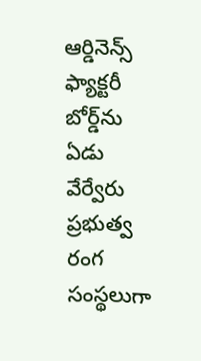ఆర్డినెన్స్ ఫ్యాక్టరీ బోర్డ్‌ను ఏడు వేర్వేరు ప్రభుత్వ రంగ సంస్థలుగా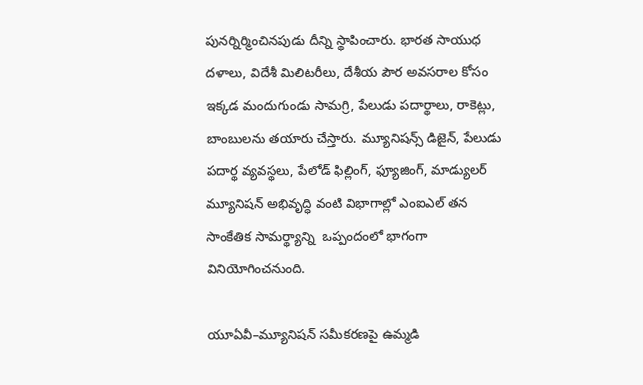పునర్నిర్మించినపుడు దీన్ని స్థాపించారు. భారత సాయుధ దళాలు, విదేశీ మిలిటరీలు, దేశీయ పౌర అవసరాల కోసం ఇక్కడ మందుగుండు సామగ్రి, పేలుడు పదార్థాలు, రాకెట్లు, బాంబులను తయారు చేస్తారు. మ్యూనిషన్స్‌ డిజైన్‌, పేలుడు పదార్థ వ్యవస్థలు, పేలోడ్‌ ఫిల్లింగ్‌, ఫ్యూజింగ్‌, మాడ్యులర్‌ మ్యూనిషన్‌ అభివృద్ధి వంటి విభాగాల్లో ఎంఐఎల్‌ తన సాంకేతిక సామర్థ్యాన్ని  ఒప్పందంలో భాగంగా వినియోగించనుంది.

యూఏవీ–మ్యూనిషన్‌ సమీకరణపై ఉమ్మడి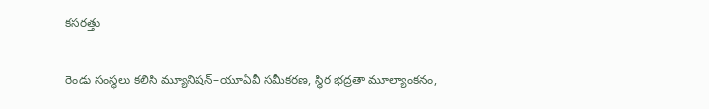కసరత్తు

రెండు సంస్థలు కలిసి మ్యూనిషన్‌–యూఏవీ సమీకరణ, స్థిర భద్రతా మూల్యాంకనం,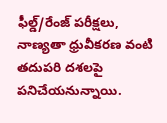ఫీల్డ్‌/రేంజ్‌ పరీక్షలు, నాణ్యతా ధ్రువీకరణ వంటి తదుపరి దశలపై పనిచేయనున్నాయి.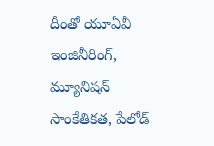దీంతో యూఏవీ ఇంజినీరింగ్‌, మ్యూనిషన్‌ సాంకేతికత, పేలోడ్‌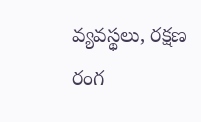వ్యవస్థలు, రక్షణ రంగ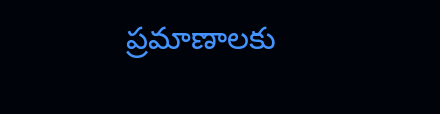ప్రమాణాలకు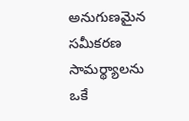అనుగుణమైన సమీకరణ సామర్థ్యాలను ఒకే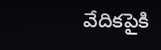వేదికపైకి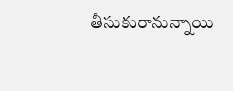తీసుకురానున్నాయి